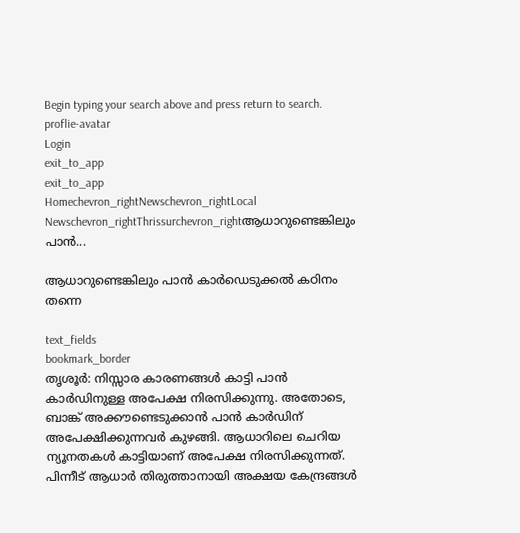Begin typing your search above and press return to search.
proflie-avatar
Login
exit_to_app
exit_to_app
Homechevron_rightNewschevron_rightLocal Newschevron_rightThrissurchevron_rightആധാറുണ്ടെങ്കിലും പാൻ...

ആധാറുണ്ടെങ്കിലും പാൻ കാർഡെടുക്കൽ കഠിനം തന്നെ

text_fields
bookmark_border
തൃശൂർ: നിസ്സാര കാരണങ്ങൾ കാട്ടി പാൻ കാർഡിനുള്ള അപേക്ഷ നിരസിക്കുന്നു. അതോടെ, ബാങ്ക് അക്കൗണ്ടെടുക്കാൻ പാൻ കാർഡിന് അപേക്ഷിക്കുന്നവർ കുഴങ്ങി. ആധാറിലെ ചെറിയ ന്യൂനതകൾ കാട്ടിയാണ് അപേക്ഷ നിരസിക്കുന്നത്. പിന്നീട് ആധാർ തിരുത്താനായി അക്ഷയ കേന്ദ്രങ്ങൾ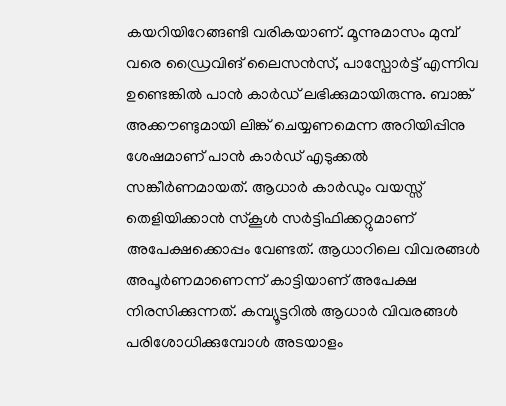കയറിയിറേങ്ങണ്ടി വരികയാണ്. മൂന്നുമാസം മുമ്പ് വരെ ഡ്രൈവിങ് ലൈസൻസ്, പാസ്പോർട്ട് എന്നിവ ഉണ്ടെങ്കിൽ പാൻ കാർഡ് ലഭിക്കുമായിരുന്നു. ബാങ്ക് അക്കൗണ്ടുമായി ലിങ്ക് ചെയ്യണമെന്ന അറിയിപ്പിനു ശേഷമാണ് പാൻ കാർഡ് എടുക്കൽ സങ്കീർണമായത്. ആധാർ കാർഡും വയസ്സ് തെളിയിക്കാൻ സ്കൂൾ സർട്ടിഫിക്കറ്റുമാണ് അപേക്ഷക്കൊപ്പം വേണ്ടത്. ആധാറിലെ വിവരങ്ങൾ അപൂർണമാണെന്ന് കാട്ടിയാണ് അപേക്ഷ നിരസിക്കുന്നത്. കമ്പ്യൂട്ടറിൽ ആധാർ വിവരങ്ങൾ പരിശോധിക്കുമ്പോൾ അടയാളം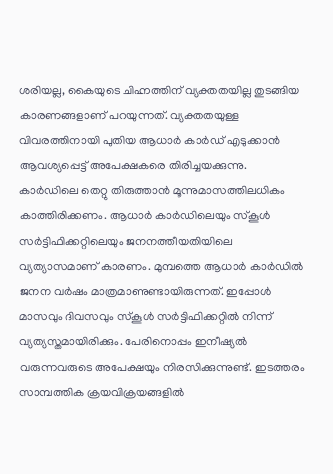ശരിയല്ല, കൈയുടെ ചിഹ്നത്തിന് വ്യക്തതയില്ല തുടങ്ങിയ കാരണങ്ങളാണ് പറയുന്നത്. വ്യക്തതയുള്ള വിവരത്തിനായി പുതിയ ആധാർ കാർഡ് എടുക്കാൻ ആവശ്യപ്പെട്ട് അപേക്ഷകരെ തിരിച്ച‍യക്കുന്നു. കാർഡിലെ തെറ്റു തിരുത്താൻ മൂന്നുമാസത്തിലധികം കാത്തിരിക്കണം. ആധാർ കാർഡിലെയും സ്കൂൾ സർട്ടിഫിക്കറ്റിലെയും ജനനത്തീയതിയിലെ വ്യത്യാസമാണ് കാരണം. മുമ്പത്തെ ആധാർ കാർഡിൽ ജനന വർഷം മാത്രമാണുണ്ടായിരുന്നത്. ഇപ്പോൾ മാസവും ദിവസവും സ്കൂൾ സർട്ടിഫിക്കറ്റിൽ നിന്ന് വ്യത്യസ്തമായിരിക്കും. പേരിനൊപ്പം ഇനീഷ്യൽ വരുന്നവരുടെ അപേക്ഷയും നിരസിക്കുന്നുണ്ട്. ഇടത്തരം സാമ്പത്തിക ക്രയവിക്രയങ്ങളിൽ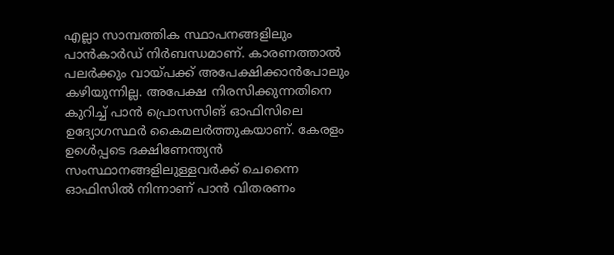എല്ലാ സാമ്പത്തിക സ്ഥാപനങ്ങളിലും പാൻകാർഡ് നിർബന്ധമാണ്. കാരണത്താൽ പലർക്കും വായ്പക്ക് അപേ‍ക്ഷിക്കാൻപോലും കഴിയുന്നില്ല. അപേക്ഷ നിരസിക്കുന്നതിനെ കുറിച്ച് പാൻ പ്രൊസസിങ് ഓഫിസിലെ ഉദ്യോഗസ്ഥർ കൈമലർത്തുകയാണ്. കേരളം ഉൾെപ്പടെ ദക്ഷിണേന്ത്യൻ സംസ്ഥാനങ്ങളിലുള്ളവർക്ക് ചെന്നൈ‍ ഓഫിസിൽ നിന്നാണ് പാൻ വിതരണം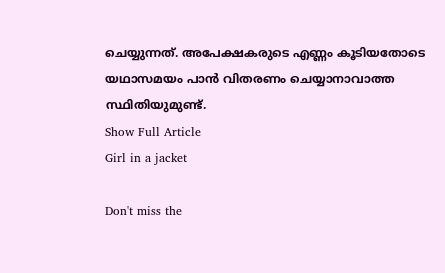ചെയ്യുന്നത്. അപേക്ഷകരുടെ എണ്ണം കൂടിയതോടെ യഥാസമയം പാൻ വിതരണം ചെയ്യാനാവാത്ത സ്ഥിതിയുമുണ്ട്.
Show Full Article
Girl in a jacket

Don't miss the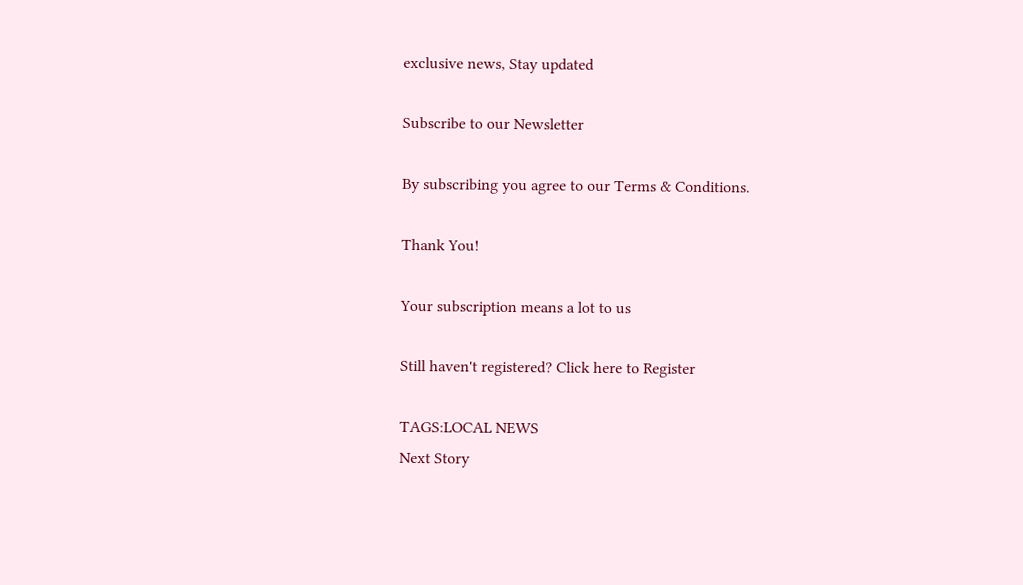exclusive news, Stay updated

Subscribe to our Newsletter

By subscribing you agree to our Terms & Conditions.

Thank You!

Your subscription means a lot to us

Still haven't registered? Click here to Register

TAGS:LOCAL NEWS
Next Story